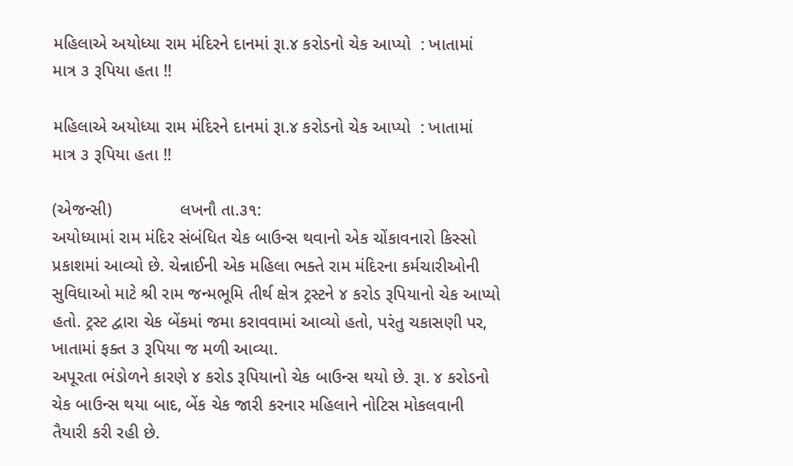મહિલાએ અયોધ્યા રામ મંદિરને દાનમાં રૂા.૪ કરોડનો ચેક આપ્યો  : ખાતામાં માત્ર ૩ રૂપિયા હતા !!

મહિલાએ અયોધ્યા રામ મંદિરને દાનમાં રૂા.૪ કરોડનો ચેક આપ્યો  : ખાતામાં માત્ર ૩ રૂપિયા હતા !!

(એજન્સી)              લખનૌ તા.૩૧:
અયોધ્યામાં રામ મંદિર સંબંધિત ચેક બાઉન્સ થવાનો એક ચોંકાવનારો કિસ્સો પ્રકાશમાં આવ્યો છે. ચેન્નાઈની એક મહિલા ભક્તે રામ મંદિરના કર્મચારીઓની સુવિધાઓ માટે શ્રી રામ જન્મભૂમિ તીર્થ ક્ષેત્ર ટ્રસ્ટને ૪ કરોડ રૂપિયાનો ચેક આપ્યો હતો. ટ્રસ્ટ દ્વારા ચેક બેંકમાં જમા કરાવવામાં આવ્યો હતો, પરંતુ ચકાસણી પર, ખાતામાં ફક્ત ૩ રૂપિયા જ મળી આવ્યા.
અપૂરતા ભંડોળને કારણે ૪ કરોડ રૂપિયાનો ચેક બાઉન્સ થયો છે. રૂા. ૪ કરોડનો ચેક બાઉન્સ થયા બાદ, બેંક ચેક જારી કરનાર મહિલાને નોટિસ મોકલવાની તૈયારી કરી રહી છે.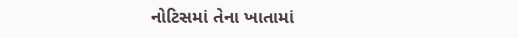નોટિસમાં તેના ખાતામાં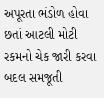અપૂરતા ભંડોળ હોવા છતાં આટલી મોટી રકમનો ચેક જારી કરવા બદલ સમજૂતી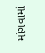માંગવામાં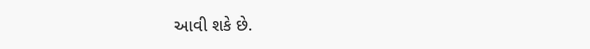આવી શકે છે.